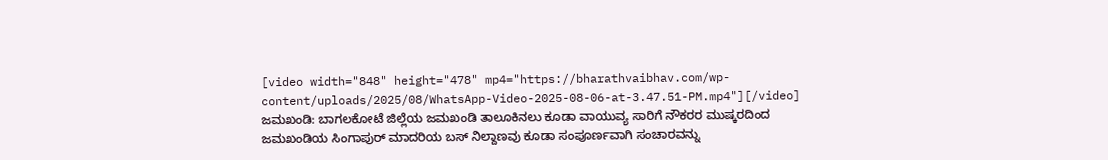[video width="848" height="478" mp4="https://bharathvaibhav.com/wp-content/uploads/2025/08/WhatsApp-Video-2025-08-06-at-3.47.51-PM.mp4"][/video]
ಜಮಖಂಡಿ: ಬಾಗಲಕೋಟೆ ಜಿಲ್ಲೆಯ ಜಮಖಂಡಿ ತಾಲೂಕಿನಲು ಕೂಡಾ ವಾಯುವ್ಯ ಸಾರಿಗೆ ನೌಕರರ ಮುಷ್ಕರದಿಂದ ಜಮಖಂಡಿಯ ಸಿಂಗಾಪುರ್ ಮಾದರಿಯ ಬಸ್ ನಿಲ್ದಾಣವು ಕೂಡಾ ಸಂಪೂರ್ಣವಾಗಿ ಸಂಚಾರವನ್ನು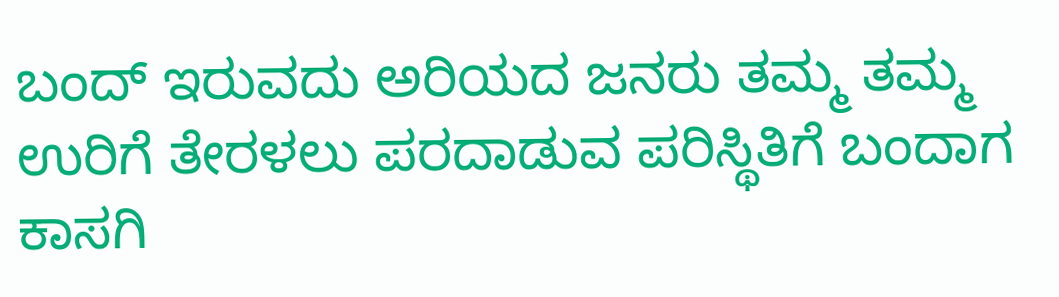ಬಂದ್ ಇರುವದು ಅರಿಯದ ಜನರು ತಮ್ಮ ತಮ್ಮ ಉರಿಗೆ ತೇರಳಲು ಪರದಾಡುವ ಪರಿಸ್ಥಿತಿಗೆ ಬಂದಾಗ ಕಾಸಗಿ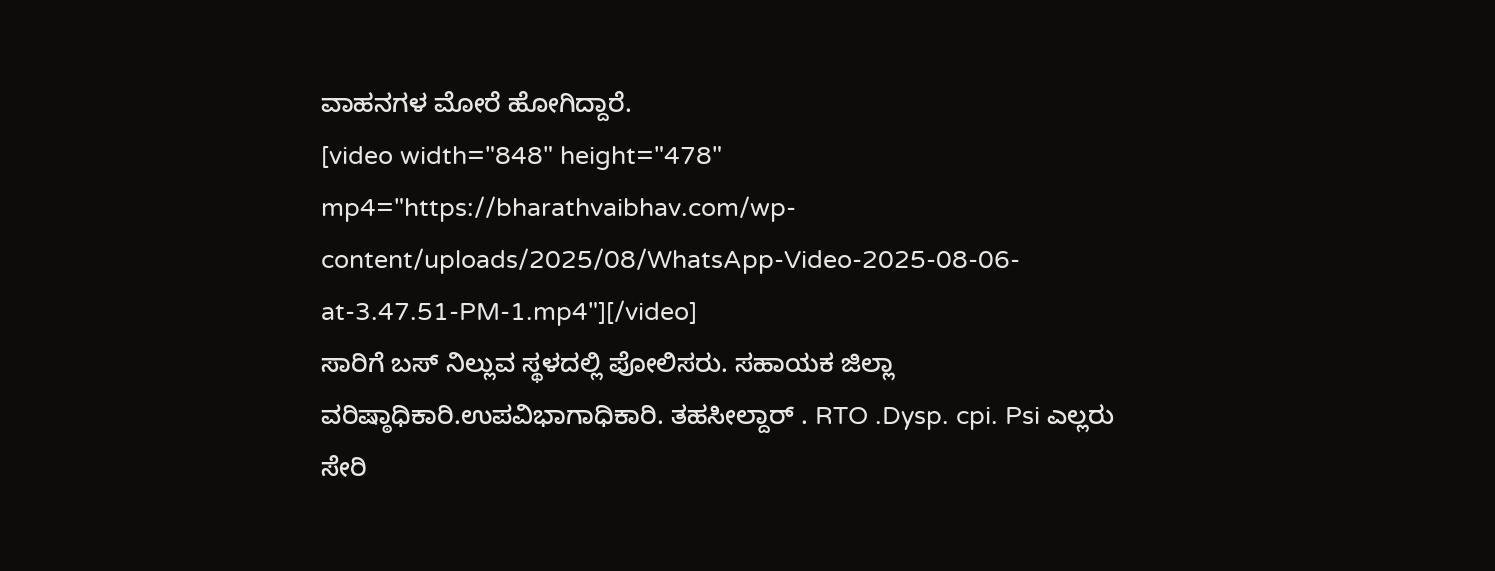ವಾಹನಗಳ ಮೋರೆ ಹೋಗಿದ್ದಾರೆ.
[video width="848" height="478" mp4="https://bharathvaibhav.com/wp-content/uploads/2025/08/WhatsApp-Video-2025-08-06-at-3.47.51-PM-1.mp4"][/video]
ಸಾರಿಗೆ ಬಸ್ ನಿಲ್ಲುವ ಸ್ಥಳದಲ್ಲಿ ಪೋಲಿಸರು. ಸಹಾಯಕ ಜಿಲ್ಲಾ ವರಿಷ್ಠಾಧಿಕಾರಿ.ಉಪವಿಭಾಗಾಧಿಕಾರಿ. ತಹಸೀಲ್ದಾರ್ . RTO .Dysp. cpi. Psi ಎಲ್ಲರು ಸೇರಿ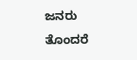ಜನರು ತೊಂದರೆ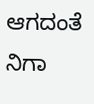ಆಗದಂತೆ ನಿಗಾ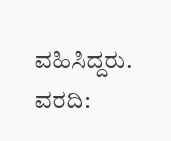ವಹಿಸಿದ್ದರು.
ವರದಿ: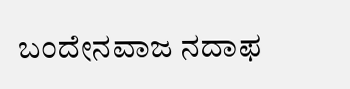ಬಂದೇನವಾಜ ನದಾಫ